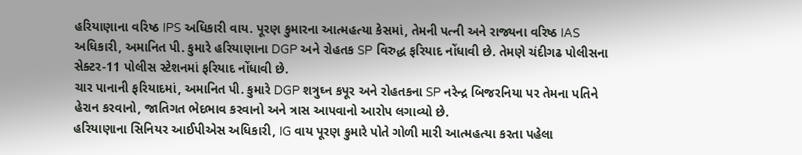હરિયાણાના વરિષ્ઠ IPS અધિકારી વાય. પૂરણ કુમારના આત્મહત્યા કેસમાં, તેમની પત્ની અને રાજ્યના વરિષ્ઠ IAS અધિકારી, અમાનિત પી. કુમારે હરિયાણાના DGP અને રોહતક SP વિરુદ્ધ ફરિયાદ નોંધાવી છે. તેમણે ચંદીગઢ પોલીસના સેક્ટર-11 પોલીસ સ્ટેશનમાં ફરિયાદ નોંધાવી છે.
ચાર પાનાની ફરિયાદમાં, અમાનિત પી. કુમારે DGP શત્રુઘ્ન કપૂર અને રોહતકના SP નરેન્દ્ર બિજરનિયા પર તેમના પતિને હેરાન કરવાનો, જાતિગત ભેદભાવ કરવાનો અને ત્રાસ આપવાનો આરોપ લગાવ્યો છે.
હરિયાણાના સિનિયર આઈપીએસ અધિકારી, IG વાય પૂરણ કુમારે પોતે ગોળી મારી આત્મહત્યા કરતા પહેલા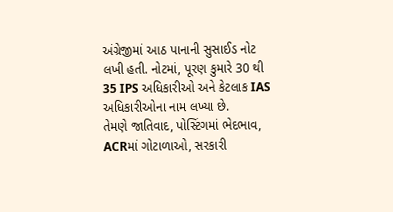અંગ્રેજીમાં આઠ પાનાની સુસાઈડ નોટ લખી હતી. નોટમાં, પૂરણ કુમારે 30 થી 35 IPS અધિકારીઓ અને કેટલાક IAS અધિકારીઓના નામ લખ્યા છે.
તેમણે જાતિવાદ, પોસ્ટિંગમાં ભેદભાવ, ACRમાં ગોટાળાઓ, સરકારી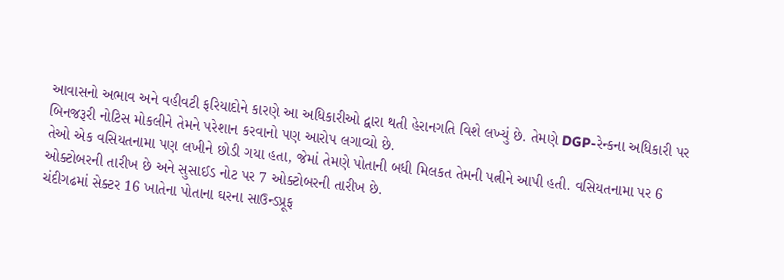આવાસનો અભાવ અને વહીવટી ફરિયાદોને કારણે આ અધિકારીઓ દ્વારા થતી હેરાનગતિ વિશે લખ્યું છે. તેમણે DGP-રેન્કના અધિકારી પર બિનજરૂરી નોટિસ મોકલીને તેમને પરેશાન કરવાનો પણ આરોપ લગાવ્યો છે.
તેઓ એક વસિયતનામા પણ લખીને છોડી ગયા હતા, જેમાં તેમણે પોતાની બધી મિલકત તેમની પત્નીને આપી હતી. વસિયતનામા પર 6 ઓક્ટોબરની તારીખ છે અને સુસાઈડ નોટ પર 7 ઓક્ટોબરની તારીખ છે.
ચંદીગઢમાં સેક્ટર 16 ખાતેના પોતાના ઘરના સાઉન્ડપ્રૂફ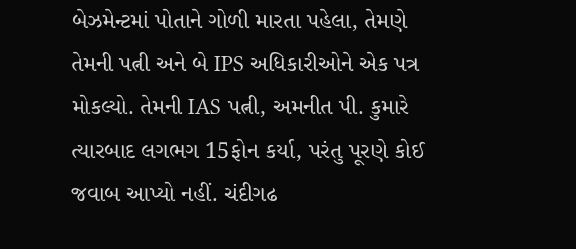બેઝમેન્ટમાં પોતાને ગોળી મારતા પહેલા, તેમણે તેમની પત્ની અને બે IPS અધિકારીઓને એક પત્ર મોકલ્યો. તેમની IAS પત્ની, અમનીત પી. કુમારે ત્યારબાદ લગભગ 15ફોન કર્યા, પરંતુ પૂરણે કોઈ જવાબ આપ્યો નહીં. ચંદીગઢ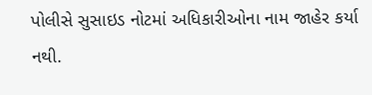પોલીસે સુસાઇડ નોટમાં અધિકારીઓના નામ જાહેર કર્યા નથી.